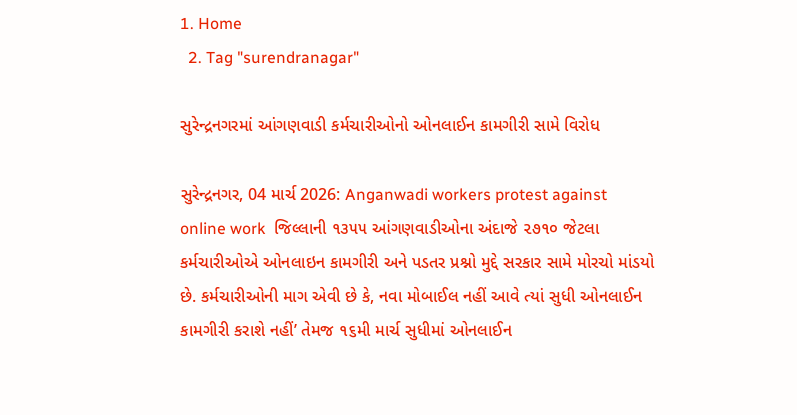1. Home
  2. Tag "surendranagar"

સુરેન્દ્રનગરમાં આંગણવાડી કર્મચારીઓનો ઓનલાઈન કામગીરી સામે વિરોધ

સુરેન્દ્રનગર, 04 માર્ચ 2026: Anganwadi workers protest against online work  જિલ્લાની ૧૩૫૫ આંગણવાડીઓના અંદાજે ૨૭૧૦ જેટલા કર્મચારીઓએ ઓનલાઇન કામગીરી અને પડતર પ્રશ્નો મુદ્દે સરકાર સામે મોરચો માંડયો છે. કર્મચારીઓની માગ એવી છે કે, નવા મોબાઈલ નહીં આવે ત્યાં સુધી ઓનલાઈન કામગીરી કરાશે નહીં’ તેમજ ૧૬મી માર્ચ સુધીમાં ઓનલાઈન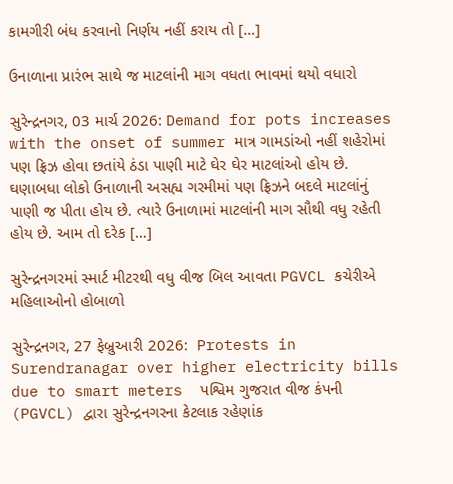કામગીરી બંધ કરવાનો નિર્ણય નહીં કરાય તો […]

ઉનાળાના પ્રારંભ સાથે જ માટલાંની માગ વધતા ભાવમાં થયો વધારો

સુરેન્દ્રનગર, 03 માર્ચ 2026: Demand for pots increases with the onset of summer માત્ર ગામડાંઓ નહીં શહેરોમાં પણ ફ્રિઝ હોવા છતાંયે ઠંડા પાણી માટે ઘેર ઘેર માટલાંઓ હોય છે. ઘણાબધા લોકો ઉનાળાની અસહ્ય ગરમીમાં પણ ફ્રિઝને બદલે માટલાંનું પાણી જ પીતા હોય છે. ત્યારે ઉનાળામાં માટલાંની માગ સૌથી વધુ રહેતી હોય છે. આમ તો દરેક […]

સુરેન્દ્રનગરમાં સ્માર્ટ મીટરથી વધુ વીજ બિલ આવતા PGVCL કચેરીએ મહિલાઓનો હોબાળો

સુરેન્દ્રનગર, 27 ફેબ્રુઆરી 2026:  Protests in Surendranagar over higher electricity bills due to smart meters  પશ્વિમ ગુજરાત વીજ કંપની (PGVCL) દ્વારા સુરેન્દ્રનગરના કેટલાક રહેણાંક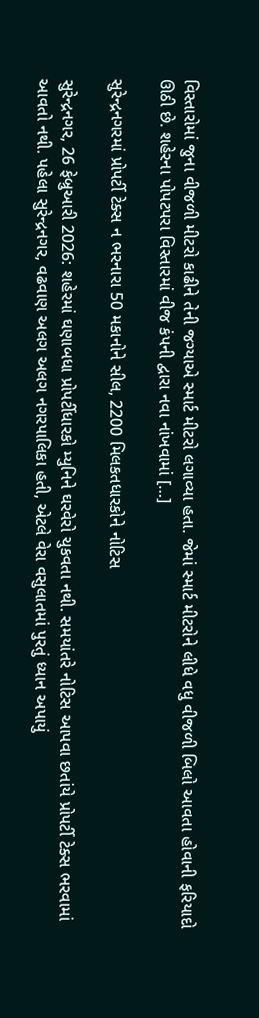વિસ્તારોમાં જુના વીજળી મીટરો કાઢીને તેની જગ્યાએ સ્માર્ટ મીટરો લગાવ્યા હતા. જેમાં સ્માર્ટ મીટરોને લીધે વધુ વીજળી બિલો આવતા હોવાની ફરિયાદો ઊઠી છે. શહેરના પોપટપરા વિસ્તારમાં વીજ કંપની દ્વારા નવા નાંખવામાં […]

સુરેન્દ્રનગરમાં પ્રોપર્ટી ટેક્સ ન ભરનારા 50 મકાનોને સીલ, 2200 મિલકતધારકોને નોટિસ

સુરેન્દ્રનગર, 26 ફેબ્રુઆરી 2026: શહેરમાં ઘણાબધા પ્રોપર્ટીધારકો મ્યુનિને ઘરવેરો ચુકવતા નથી. સમયાંતરે નોટિસ આપવા છતાંયે પ્રોપર્ટી ટેક્સ ભરવામાં આવતો નથી. પહેલા સુરેન્દ્રનગર, વઢવાણ અલગ અલગ નગરપાલિકા હતી, એટલે વેરા વસુલાતમાં પુરતું ધ્યાન અપાયું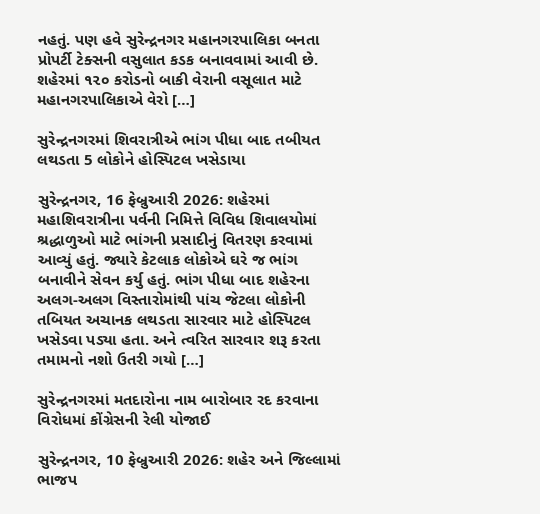નહતું. પણ હવે સુરેન્દ્રનગર મહાનગરપાલિકા બનતા પ્રોપર્ટી ટેક્સની વસુલાત કડક બનાવવામાં આવી છે. શહેરમાં ૧૨૦ કરોડનો બાકી વેરાની વસૂલાત માટે મહાનગરપાલિકાએ વેરો […]

સુરેન્દ્રનગરમાં શિવરાત્રીએ ભાંગ પીધા બાદ તબીયત લથડતા 5 લોકોને હોસ્પિટલ ખસેડાયા

સુરેન્દ્રનગર, 16 ફેબ્રુઆરી 2026: શહેરમાં મહાશિવરાત્રીના પર્વની નિમિત્તે વિવિધ શિવાલયોમાં શ્રદ્ધાળુઓ માટે ભાંગની પ્રસાદીનું વિતરણ કરવામાં આવ્યું હતું. જ્યારે કેટલાક લોકોએ ઘરે જ ભાંગ બનાવીને સેવન કર્યુ હતું. ભાંગ પીધા બાદ શહેરના અલગ-અલગ વિસ્તારોમાંથી પાંચ જેટલા લોકોની તબિયત અચાનક લથડતા સારવાર માટે હોસ્પિટલ ખસેડવા પડ્યા હતા. અને ત્વરિત સારવાર શરૂ કરતા તમામનો નશો ઉતરી ગયો […]

સુરેન્દ્રનગરમાં મતદારોના નામ બારોબાર રદ કરવાના વિરોધમાં કોંગ્રેસની રેલી યોજાઈ

સુરેન્દ્રનગર, 10 ફેબ્રુઆરી 2026: શહેર અને જિલ્લામાં ભાજપ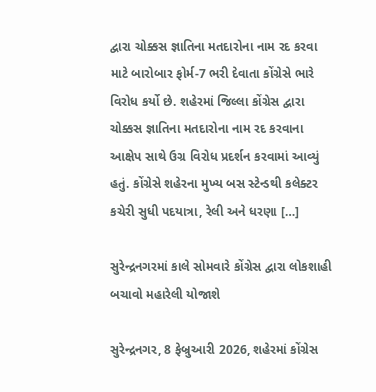દ્વારા ચોક્કસ જ્ઞાતિના મતદારોના નામ રદ કરવા માટે બારોબાર ફોર્મ-7 ભરી દેવાતા કોંગ્રેસે ભારે વિરોધ કર્યો છે. શહેરમાં જિલ્લા કોંગ્રેસ દ્વારા ચોક્કસ જ્ઞાતિના મતદારોના નામ રદ કરવાના આક્ષેપ સાથે ઉગ્ર વિરોધ પ્રદર્શન કરવામાં આવ્યું હતું. કોંગ્રેસે શહેરના મુખ્ય બસ સ્ટેન્ડથી કલેક્ટર કચેરી સુધી પદયાત્રા, રેલી અને ધરણા […]

સુરેન્દ્રનગરમાં કાલે સોમવારે કોંગ્રેસ દ્વારા લોકશાહી બચાવો મહારેલી યોજાશે

સુરેન્દ્રનગર, 8 ફેબ્રુઆરી 2026, શહેરમાં કોંગ્રેસ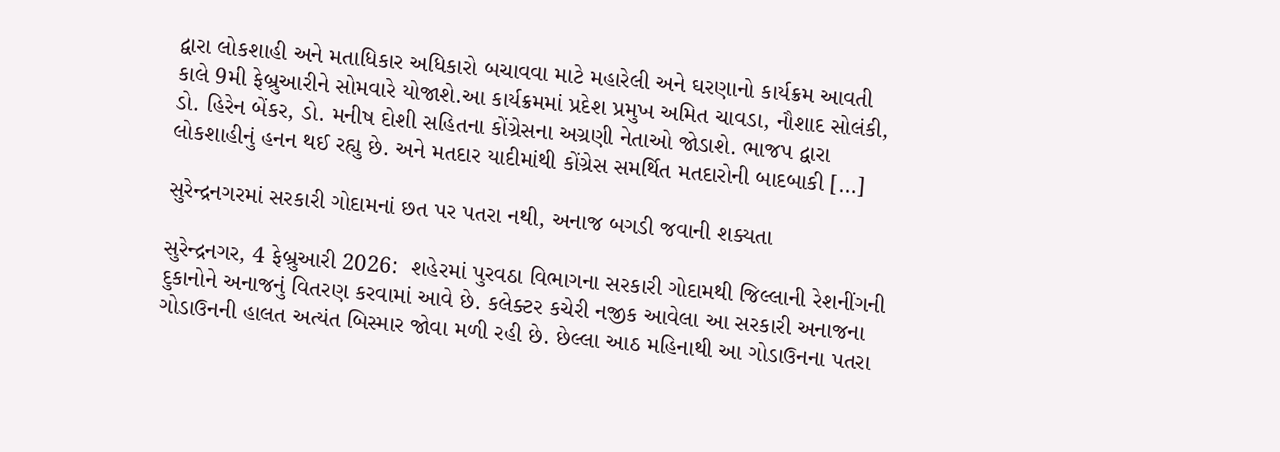દ્વારા લોકશાહી અને મતાધિકાર અધિકારો બચાવવા માટે મહારેલી અને ઘરણાનો કાર્યક્રમ આવતી કાલે 9મી ફેબ્રુઆરીને સોમવારે યોજાશે.આ કાર્યક્રમમાં પ્રદેશ પ્રમુખ અમિત ચાવડા, નૌશાદ સોલંકી, ડો. હિરેન બેંકર, ડો. મનીષ દોશી સહિતના કોંગ્રેસના અગ્રણી નેતાઓ જોડાશે. ભાજપ દ્વારા લોકશાહીનું હનન થઈ રહ્યુ છે. અને મતદાર યાદીમાંથી કોંગ્રેસ સમર્થિત મતદારોની બાદબાકી […]

સુરેન્દ્રનગરમાં સરકારી ગોદામનાં છત પર પતરા નથી, અનાજ બગડી જવાની શક્યતા

સુરેન્દ્રનગર, 4 ફેબ્રુઆરી 2026:  શહેરમાં પુરવઠા વિભાગના સરકારી ગોદામથી જિલ્લાની રેશનીંગની દુકાનોને અનાજનું વિતરણ કરવામાં આવે છે. કલેક્ટર કચેરી નજીક આવેલા આ સરકારી અનાજના ગોડાઉનની હાલત અત્યંત બિસ્માર જોવા મળી રહી છે. છેલ્લા આઠ મહિનાથી આ ગોડાઉનના પતરા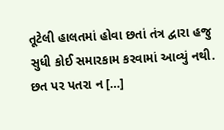તૂટેલી હાલતમાં હોવા છતાં તંત્ર દ્વારા હજુ સુધી કોઈ સમારકામ કરવામાં આવ્યું નથી. છત પર પતરા ન […]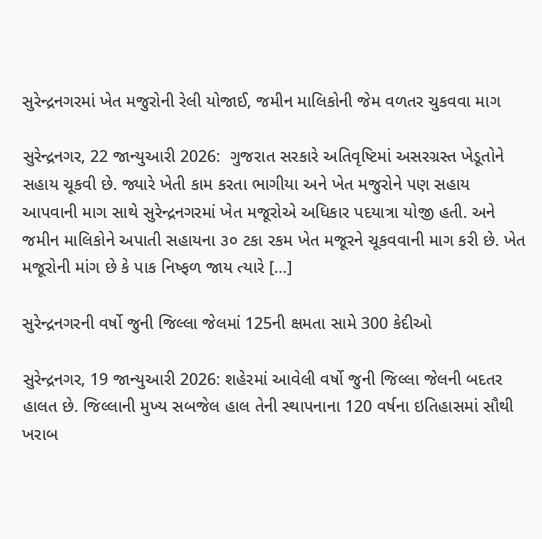સુરેન્દ્રનગરમાં ખેત મજુરોની રેલી યોજાઈ, જમીન માલિકોની જેમ વળતર ચુકવવા માગ

સુરેન્દ્રનગર, 22 જાન્યુઆરી 2026:  ગુજરાત સરકારે અતિવૃષ્ટિમાં અસરગ્રસ્ત ખેડૂતોને સહાય ચૂકવી છે. જ્યારે ખેતી કામ કરતા ભાગીયા અને ખેત મજુરોને પણ સહાય આપવાની માગ સાથે સુરેન્દ્રનગરમાં ખેત મજૂરોએ અધિકાર પદયાત્રા યોજી હતી. અને જમીન માલિકોને અપાતી સહાયના ૩૦ ટકા રકમ ખેત મજૂરને ચૂકવવાની માગ કરી છે. ખેત મજૂરોની માંગ છે કે પાક નિષ્ફળ જાય ત્યારે […]

સુરેન્દ્રનગરની વર્ષો જુની જિલ્લા જેલમાં 125ની ક્ષમતા સામે 300 કેદીઓ

સુરેન્દ્રનગર, 19 જાન્યુઆરી 2026: શહેરમાં આવેલી વર્ષો જુની જિલ્લા જેલની બદતર હાલત છે. જિલ્લાની મુખ્ય સબજેલ હાલ તેની સ્થાપનાના 120 વર્ષના ઇતિહાસમાં સૌથી ખરાબ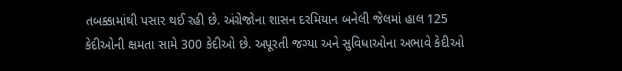તબક્કામાંથી પસાર થઈ રહી છે. અંગ્રેજોના શાસન દરમિયાન બનેલી જેલમાં હાલ 125 કેદીઓની ક્ષમતા સામે 300 કેદીઓ છે. અપૂરતી જગ્યા અને સુવિધાઓના અભાવે કેદીઓ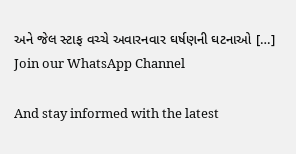અને જેલ સ્ટાફ વચ્ચે અવારનવાર ઘર્ષણની ઘટનાઓ […]
Join our WhatsApp Channel

And stay informed with the latest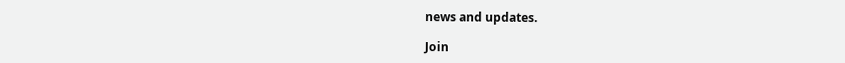news and updates.

Join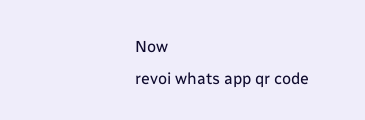Now
revoi whats app qr code